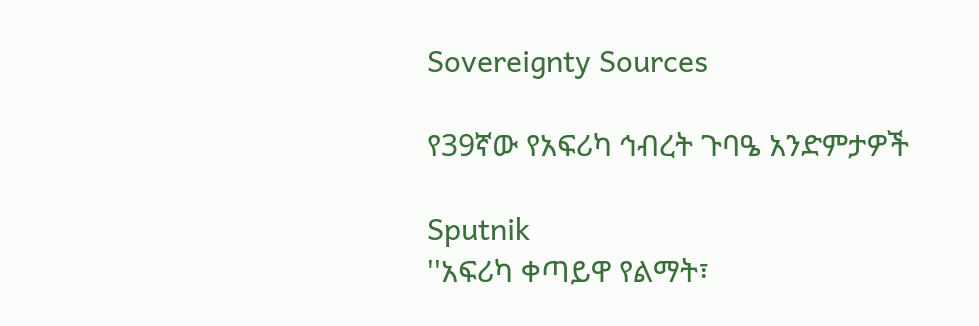Sovereignty Sources

የ39ኛው የአፍሪካ ኅብረት ጉባዔ አንድምታዎች

Sputnik
''አፍሪካ ቀጣይዋ የልማት፣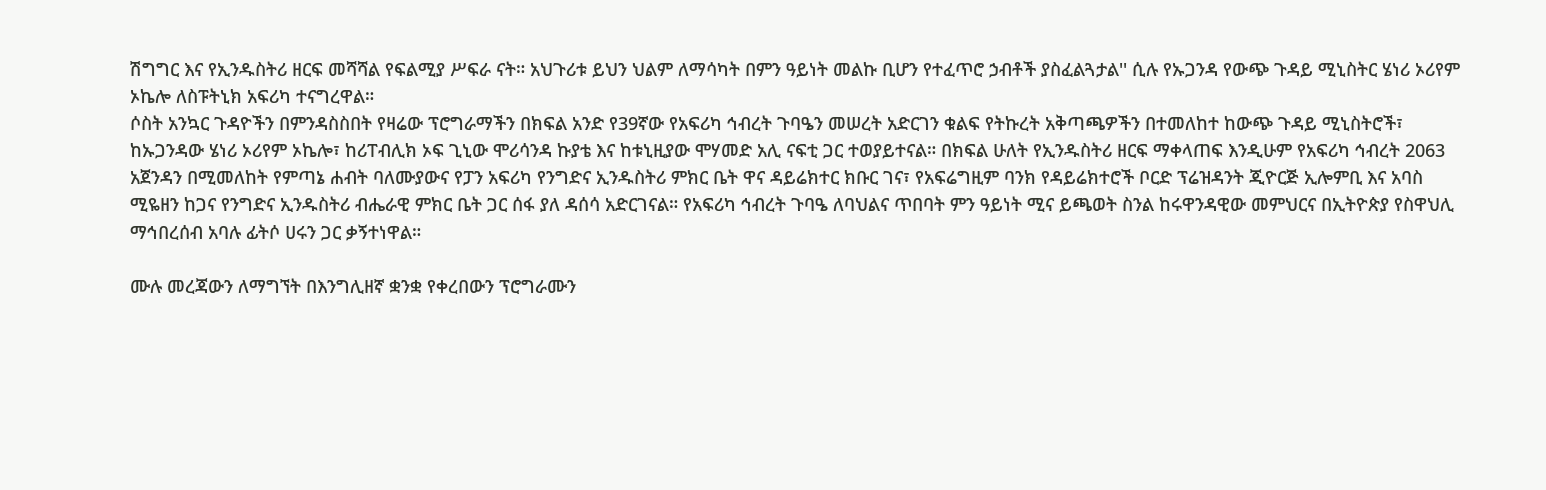ሽግግር እና የኢንዱስትሪ ዘርፍ መሻሻል የፍልሚያ ሥፍራ ናት። አህጉሪቱ ይህን ህልም ለማሳካት በምን ዓይነት መልኩ ቢሆን የተፈጥሮ ኃብቶች ያስፈልጓታል'' ሲሉ የኡጋንዳ የውጭ ጉዳይ ሚኒስትር ሄነሪ ኦሪየም ኦኬሎ ለስፑትኒክ አፍሪካ ተናግረዋል።
ሶስት አንኳር ጉዳዮችን በምንዳስስበት የዛሬው ፕሮግራማችን በክፍል አንድ የ39ኛው የአፍሪካ ኅብረት ጉባዔን መሠረት አድርገን ቁልፍ የትኩረት አቅጣጫዎችን በተመለከተ ከውጭ ጉዳይ ሚኒስትሮች፣ ከኡጋንዳው ሄነሪ ኦሪየም ኦኬሎ፣ ከሪፐብሊክ ኦፍ ጊኒው ሞሪሳንዳ ኩያቴ እና ከቱኒዚያው ሞሃመድ አሊ ናፍቲ ጋር ተወያይተናል። በክፍል ሁለት የኢንዱስትሪ ዘርፍ ማቀላጠፍ እንዲሁም የአፍሪካ ኅብረት 2063 አጀንዳን በሚመለከት የምጣኔ ሐብት ባለሙያውና የፓን አፍሪካ የንግድና ኢንዱስትሪ ምክር ቤት ዋና ዳይሬክተር ክቡር ገና፣ የአፍሬግዚም ባንክ የዳይሬክተሮች ቦርድ ፕሬዝዳንት ጂዮርጅ ኢሎምቢ እና አባስ ሚዬዘን ከጋና የንግድና ኢንዱስትሪ ብሔራዊ ምክር ቤት ጋር ሰፋ ያለ ዳሰሳ አድርገናል። የአፍሪካ ኅብረት ጉባዔ ለባህልና ጥበባት ምን ዓይነት ሚና ይጫወት ስንል ከሩዋንዳዊው መምህርና በኢትዮጵያ የስዋህሊ ማኅበረሰብ አባሉ ፊትሶ ሀሩን ጋር ቃኝተነዋል።

ሙሉ መረጃውን ለማግኘት በእንግሊዘኛ ቋንቋ የቀረበውን ፕሮግራሙን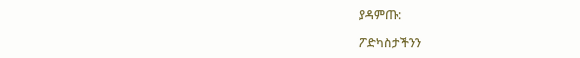ያዳምጡ:

ፖድካስታችንን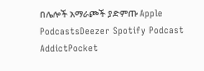በሌሎች አማራጮች ያድምጡ Apple PodcastsDeezer Spotify Podcast AddictPocket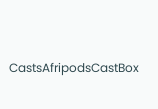CastsAfripodsCastBox